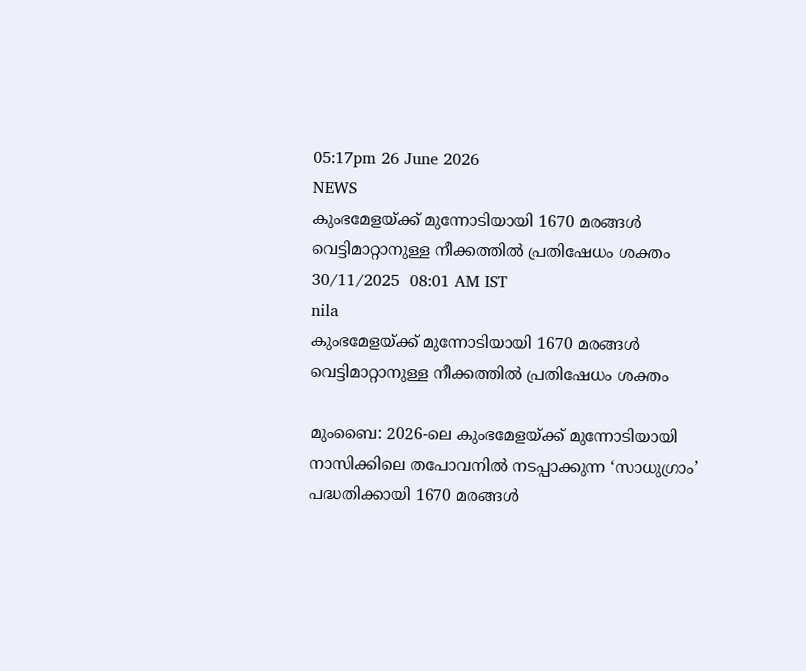05:17pm 26 June 2026
NEWS
കുംഭമേളയ്ക്ക് മുന്നോടിയായി 1670 മരങ്ങൾ വെട്ടിമാറ്റാനുള്ള നീക്കത്തിൽ പ്രതിഷേധം ശക്തം
30/11/2025  08:01 AM IST
nila
കുംഭമേളയ്ക്ക് മുന്നോടിയായി 1670 മരങ്ങൾ വെട്ടിമാറ്റാനുള്ള നീക്കത്തിൽ പ്രതിഷേധം ശക്തം

മുംബൈ: 2026-ലെ കുംഭമേളയ്ക്ക് മുന്നോടിയായി നാസിക്കിലെ തപോവനിൽ നടപ്പാക്കുന്ന ‘സാധുഗ്രാം’ പദ്ധതിക്കായി 1670 മരങ്ങൾ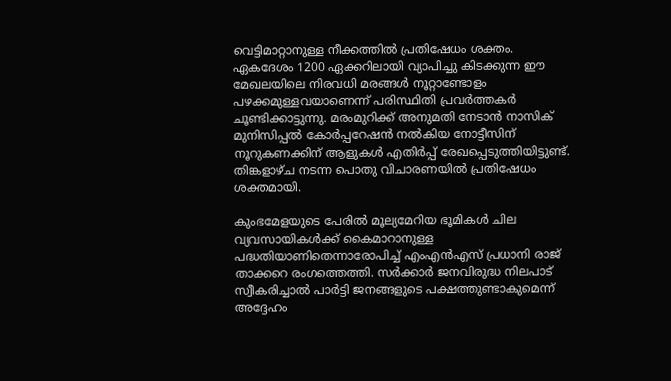വെട്ടിമാറ്റാനുള്ള നീക്കത്തിൽ പ്രതിഷേധം ശക്തം. ഏകദേശം 1200 ഏക്കറിലായി വ്യാപിച്ചു കിടക്കുന്ന ഈ മേഖലയിലെ നിരവധി മരങ്ങൾ നൂറ്റാണ്ടോളം പഴക്കമുള്ളവയാണെന്ന് പരിസ്ഥിതി പ്രവർത്തകർ ചൂണ്ടിക്കാട്ടുന്നു. മരംമുറിക്ക് അനുമതി നേടാൻ നാസിക് മുനിസിപ്പൽ കോർപ്പറേഷൻ നൽകിയ നോട്ടീസിന് നൂറുകണക്കിന് ആളുകൾ എതിർപ്പ് രേഖപ്പെടുത്തിയിട്ടുണ്ട്. തിങ്കളാഴ്ച നടന്ന പൊതു വിചാരണയിൽ പ്രതിഷേധം ശക്തമായി.

കുംഭമേളയുടെ പേരിൽ മൂല്യമേറിയ ഭൂമികൾ ചില വ്യവസായികൾക്ക് കൈമാറാനുള്ള പദ്ധതിയാണിതെന്നാരോപിച്ച് എംഎൻഎസ് പ്രധാനി രാജ് താക്കറെ രംഗത്തെത്തി. സർക്കാർ ജനവിരുദ്ധ നിലപാട് സ്വീകരിച്ചാൽ പാർട്ടി ജനങ്ങളുടെ പക്ഷത്തുണ്ടാകുമെന്ന് അദ്ദേഹം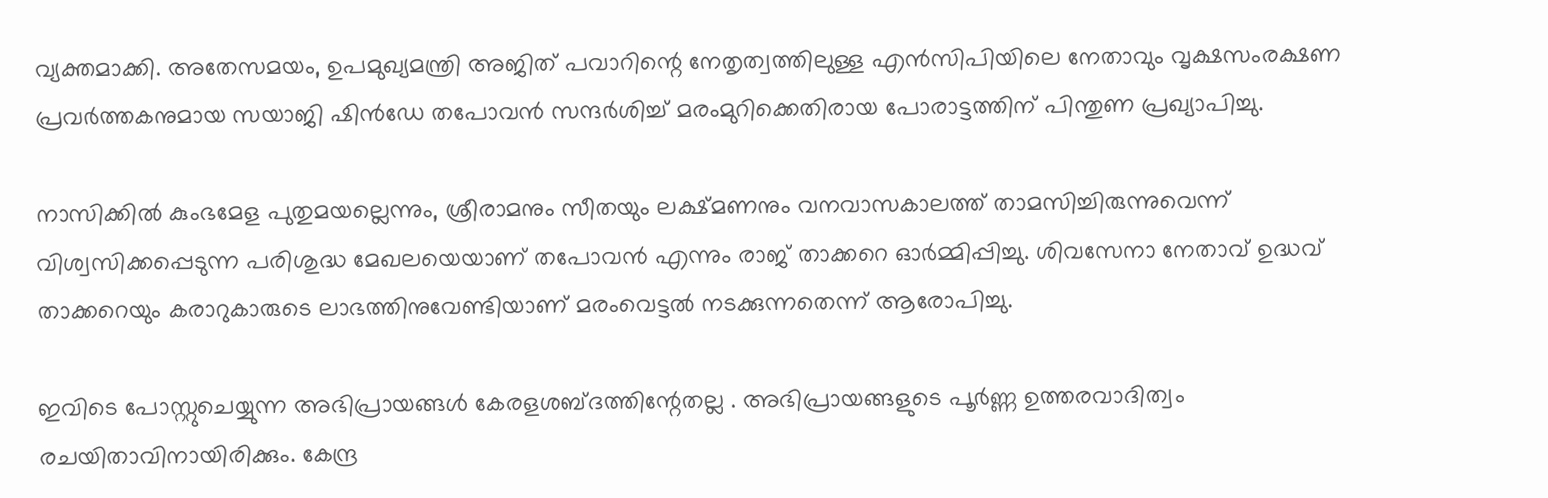വ്യക്തമാക്കി. അതേസമയം, ഉപമുഖ്യമന്ത്രി അജിത് പവാറിന്റെ നേതൃത്വത്തിലുള്ള എൻസിപിയിലെ നേതാവും വൃക്ഷസംരക്ഷണ പ്രവർത്തകനുമായ സയാജി ഷിൻഡേ തപോവൻ സന്ദർശിച്ച് മരംമുറിക്കെതിരായ പോരാട്ടത്തിന് പിന്തുണ പ്രഖ്യാപിച്ചു.

നാസിക്കിൽ കുംഭമേള പുതുമയല്ലെന്നും, ശ്രീരാമനും സീതയും ലക്ഷ്മണനും വനവാസകാലത്ത് താമസിച്ചിരുന്നുവെന്ന് വിശ്വസിക്കപ്പെടുന്ന പരിശുദ്ധ മേഖലയെയാണ് തപോവൻ എന്നും രാജ് താക്കറെ ഓർമ്മിപ്പിച്ചു. ശിവസേനാ നേതാവ് ഉദ്ധവ് താക്കറെയും കരാറുകാരുടെ ലാഭത്തിനുവേണ്ടിയാണ് മരംവെട്ടൽ നടക്കുന്നതെന്ന് ആരോപിച്ചു.

ഇവിടെ പോസ്റ്റുചെയ്യുന്ന അഭിപ്രായങ്ങള്‍ കേരളശബ്‌ദത്തിന്റേതല്ല . അഭിപ്രായങ്ങളുടെ പൂര്‍ണ്ണ ഉത്തരവാദിത്വം രചയിതാവിനായിരിക്കും. കേന്ദ്ര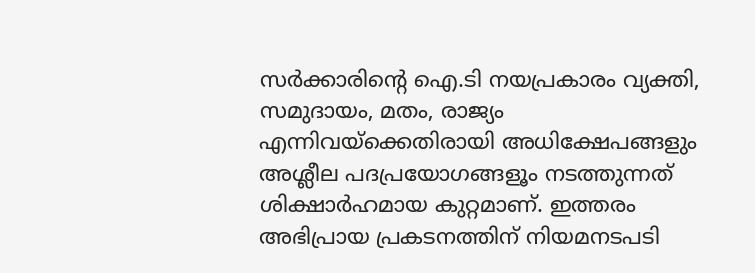സർക്കാരിന്റെ ഐ.ടി നയപ്രകാരം വ്യക്തി, സമുദായം, മതം, രാജ്യം എന്നിവയ്ക്കെതിരായി അധിക്ഷേപങ്ങളും അശ്ലീല പദപ്രയോഗങ്ങളൂം നടത്തുന്നത് ശിക്ഷാര്‍ഹമായ കുറ്റമാണ്. ഇത്തരം അഭിപ്രായ പ്രകടനത്തിന് നിയമനടപടി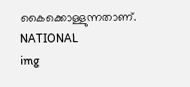കൈക്കൊള്ളുന്നതാണ്.
NATIONAL
img